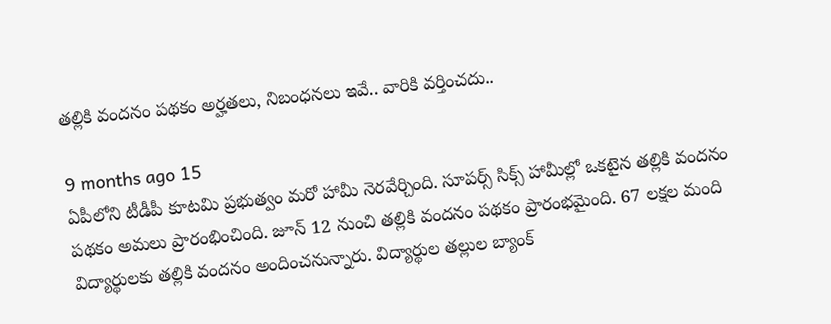తల్లికి వందనం పథకం అర్హతలు, నిబంధనలు ఇవే.. వారికి వర్తించదు..

9 months ago 15
ఏపీలోని టీడీపీ కూటమి ప్రభుత్వం మరో హామీ నెరవేర్చింది. సూపర్స్ సిక్స్ హామీల్లో ఒకటైన తల్లికి వందనం పథకం అమలు ప్రారంభించింది. జూన్ 12 నుంచి తల్లికి వందనం పథకం ప్రారంభమైంది. 67 లక్షల మంది విద్యార్థులకు తల్లికి వందనం అందించనున్నారు. విద్యార్థుల తల్లుల బ్యాంక్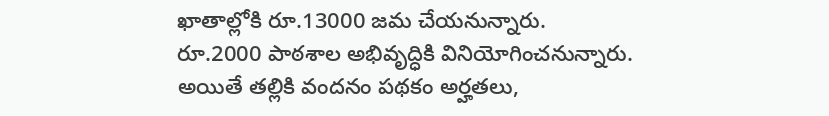ఖాతాల్లోకి రూ.13000 జమ చేయనున్నారు. రూ.2000 పాఠశాల అభివృద్ధికి వినియోగించనున్నారు. అయితే తల్లికి వందనం పథకం అర్హతలు,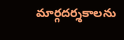మార్గదర్శకాలను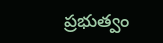ప్రభుత్వం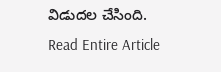విడుదల చేసింది.
Read Entire Article